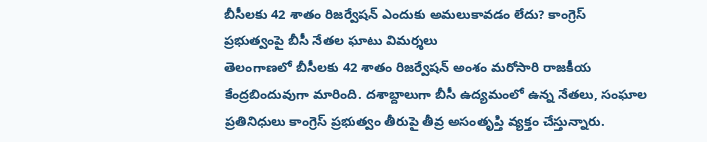బీసీలకు 42 శాతం రిజర్వేషన్ ఎందుకు అమలుకావడం లేదు? కాంగ్రెస్ ప్రభుత్వంపై బీసీ నేతల ఘాటు విమర్శలు
తెలంగాణలో బీసీలకు 42 శాతం రిజర్వేషన్ అంశం మరోసారి రాజకీయ కేంద్రబిందువుగా మారింది. దశాబ్దాలుగా బీసీ ఉద్యమంలో ఉన్న నేతలు, సంఘాల ప్రతినిధులు కాంగ్రెస్ ప్రభుత్వం తీరుపై తీవ్ర అసంతృప్తి వ్యక్తం చేస్తున్నారు.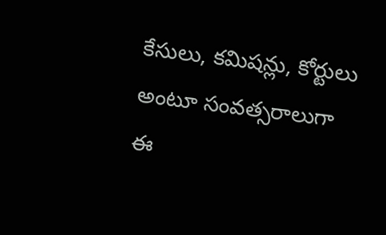కేసులు, కమిషన్లు, కోర్టులు అంటూ సంవత్సరాలుగా ఈ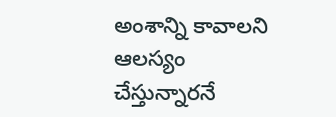అంశాన్ని కావాలని ఆలస్యం చేస్తున్నారనే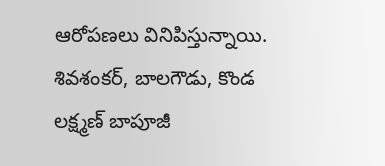ఆరోపణలు వినిపిస్తున్నాయి. శివశంకర్, బాలగౌడు, కొండ లక్ష్మణ్ బాపూజీ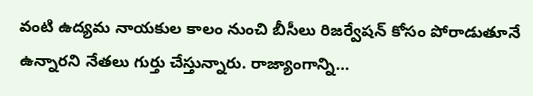వంటి ఉద్యమ నాయకుల కాలం నుంచి బీసీలు రిజర్వేషన్ కోసం పోరాడుతూనే ఉన్నారని నేతలు గుర్తు చేస్తున్నారు. రాజ్యాంగాన్ని…